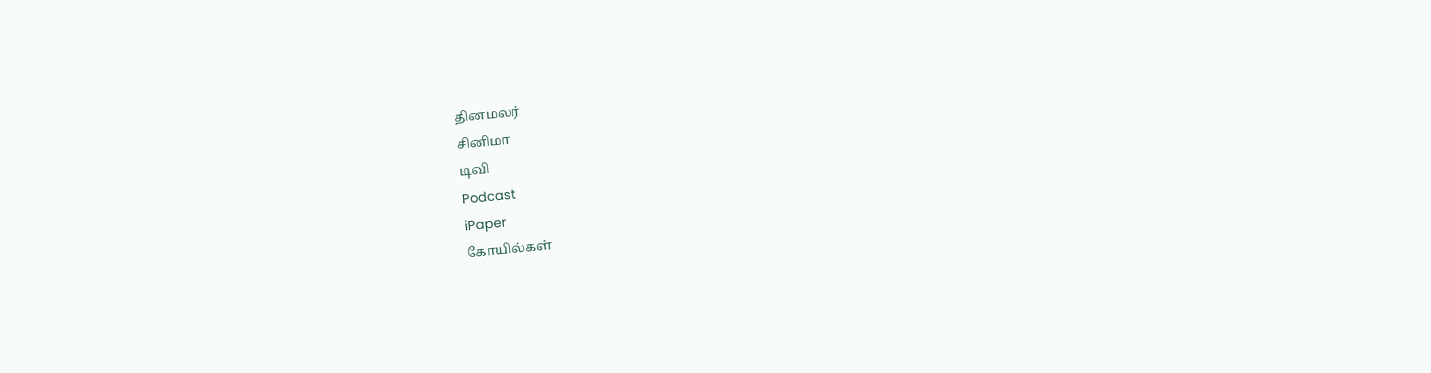தினமலர்
சினிமா
டிவி
Podcast
iPaper
கோயில்கள்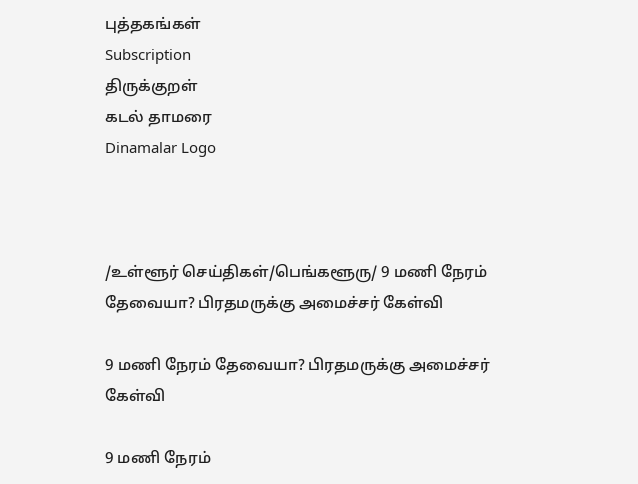புத்தகங்கள்
Subscription
திருக்குறள்
கடல் தாமரை
Dinamalar Logo



/உள்ளூர் செய்திகள்/பெங்களூரு/ 9 மணி நேரம் தேவையா? பிரதமருக்கு அமைச்சர் கேள்வி

9 மணி நேரம் தேவையா? பிரதமருக்கு அமைச்சர் கேள்வி

9 மணி நேரம்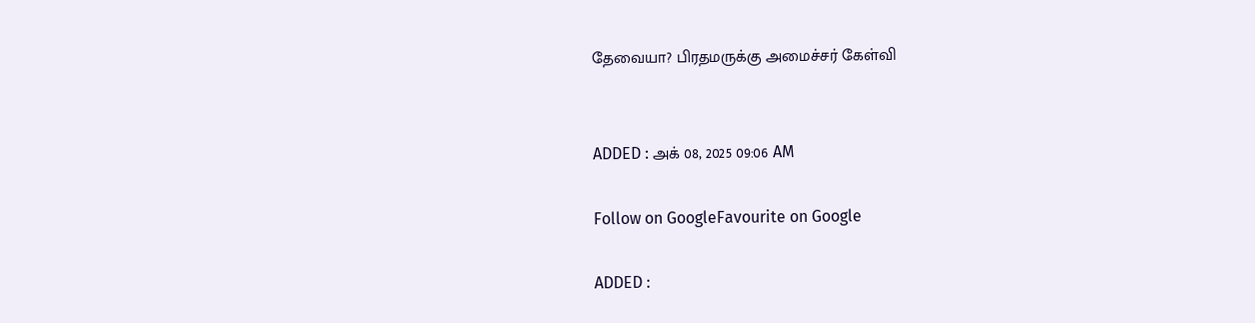தேவையா? பிரதமருக்கு அமைச்சர் கேள்வி


ADDED : அக் 08, 2025 09:06 AM

Follow on GoogleFavourite on Google

ADDED :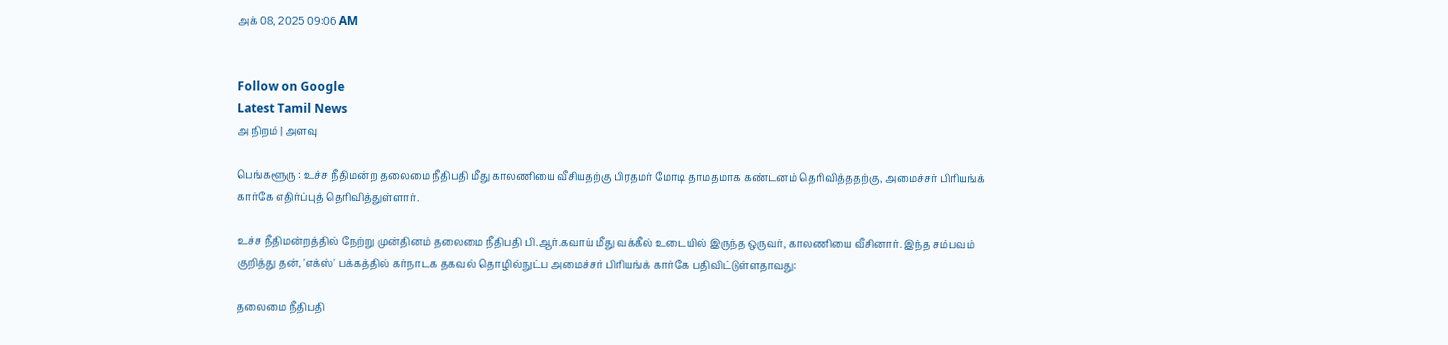அக் 08, 2025 09:06 AM


Follow on Google
Latest Tamil News
அ நிறம் | அளவு

பெங்களூரு : உச்ச நீதிமன்ற தலைமை நீதிபதி மீது காலணியை வீசியதற்கு பிரதமர் மோடி தாமதமாக கண்டனம் தெரிவித்ததற்கு, அமைச்சர் பிரியங்க் கார்கே எதிர்ப்புத் தெரிவித்துள்ளார்.

உச்ச நீதிமன்றத்தில் நேற்று முன்தினம் தலைமை நீதிபதி பி.ஆர்.கவாய் மீது வக்கீல் உடையில் இருந்த ஒருவர், காலணியை வீசினார். இந்த சம்பவம் குறித்து தன், 'எக்ஸ்' பக்கத்தில் கர்நாடக தகவல் தொழில்நுட்ப அமைச்சர் பிரியங்க் கார்கே பதிவிட்டுள்ளதாவது:

தலைமை நீதிபதி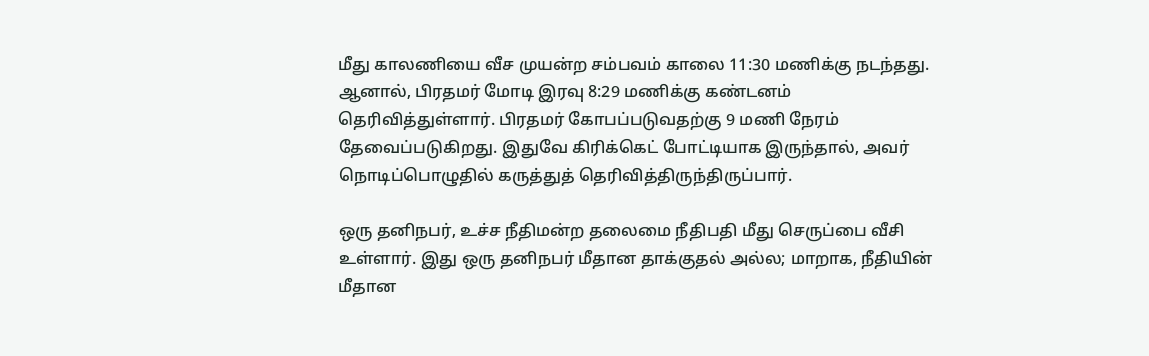மீது காலணியை வீச முயன்ற சம்பவம் காலை 11:30 மணிக்கு நடந்தது. ஆனால், பிரதமர் மோடி இரவு 8:29 மணிக்கு கண்டனம் தெரிவித்துள்ளார். பிரதமர் கோபப்படுவதற்கு 9 மணி நேரம் தேவைப்படுகிறது. இதுவே கிரிக்கெட் போட்டியாக இருந்தால், அவர் நொடிப்பொழுதில் கருத்துத் தெரிவித்திருந்திருப்பார்.

ஒரு தனிநபர், உச்ச நீதிமன்ற தலைமை நீதிபதி மீது செருப்பை வீசி உள்ளார். இது ஒரு தனிநபர் மீதான தாக்குதல் அல்ல; மாறாக, நீதியின் மீதான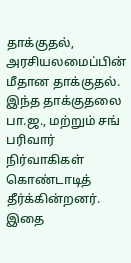தாக்குதல், அரசியலமைப்பின் மீதான தாக்குதல். இந்த தாக்குதலை பா.ஜ., மற்றும் சங் பரிவார் நிர்வாகிகள் கொண்டாடித் தீர்க்கின்றனர். இதை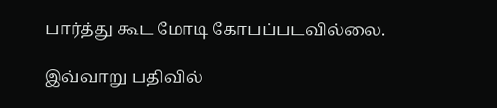பார்த்து கூட மோடி கோபப்படவில்லை.

இவ்வாறு பதிவில்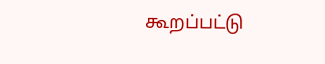கூறப்பட்டு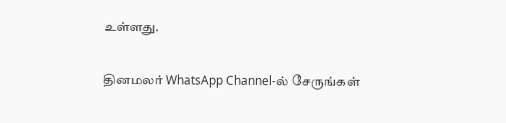உள்ளது.

தினமலர் WhatsApp Channel-ல் சேருங்கள்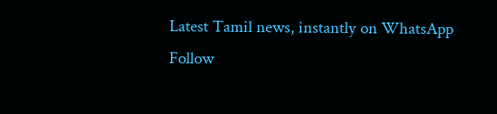Latest Tamil news, instantly on WhatsApp
Follow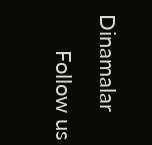Dinamalar
      Follow us